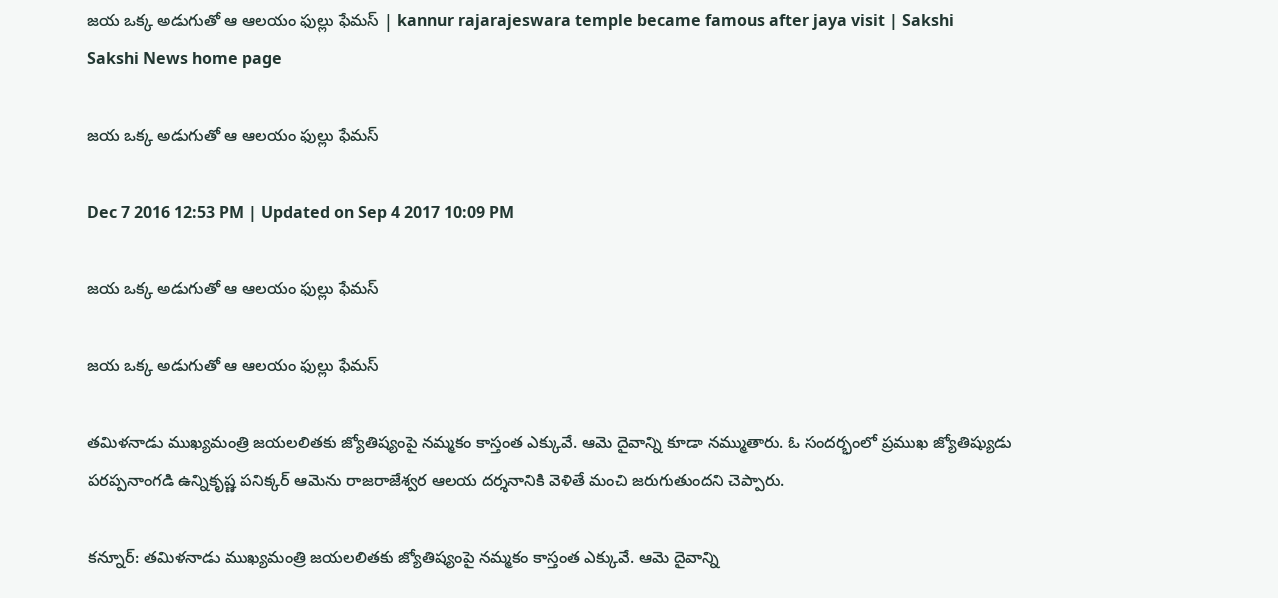జయ ఒక్క అడుగుతో ఆ ఆలయం ఫుల్లు ఫేమస్‌ | kannur rajarajeswara temple became famous after jaya visit | Sakshi
Sakshi News home page

జయ ఒక్క అడుగుతో ఆ ఆలయం ఫుల్లు ఫేమస్‌

Dec 7 2016 12:53 PM | Updated on Sep 4 2017 10:09 PM

జయ ఒక్క అడుగుతో ఆ ఆలయం ఫుల్లు ఫేమస్‌

జయ ఒక్క అడుగుతో ఆ ఆలయం ఫుల్లు ఫేమస్‌

తమిళనాడు ముఖ్యమంత్రి జయలలితకు జ్యోతిష్యంపై నమ్మకం కాస్తంత ఎక్కువే. ఆమె దైవాన్ని కూడా నమ్ముతారు. ఓ సందర్భంలో ప్రముఖ జ్యోతిష్యుడు పరప్పనాంగడి ఉన్నికృష్ణ పనిక్కర్‌ ఆమెను రాజరాజేశ్వర ఆలయ దర్శనానికి వెళితే మంచి జరుగుతుందని చెప్పారు.

కన్నూర్‌: తమిళనాడు ముఖ్యమంత్రి జయలలితకు జ్యోతిష్యంపై నమ్మకం కాస్తంత ఎక్కువే. ఆమె దైవాన్ని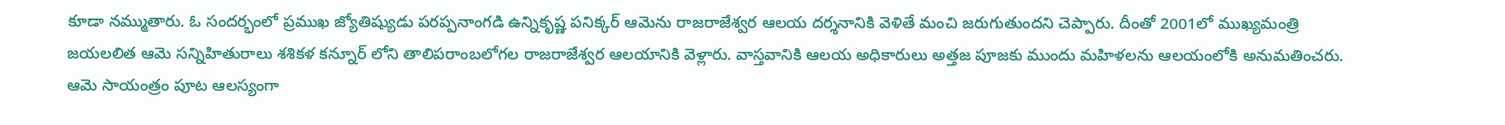కూడా నమ్ముతారు. ఓ సందర్భంలో ప్రముఖ జ్యోతిష్యుడు పరప్పనాంగడి ఉన్నికృష్ణ పనిక్కర్‌ ఆమెను రాజరాజేశ్వర ఆలయ దర్శనానికి వెళితే మంచి జరుగుతుందని చెప్పారు. దీంతో 2001లో ముఖ్యమంత్రి జయలలిత ఆమె సన్నిహితురాలు శశికళ కన్నూర్‌ లోని తాలిపరాంబలోగల రాజరాజేశ్వర ఆలయానికి వెళ్లారు. వాస్తవానికి ఆలయ అధికారులు అత్తజ పూజకు ముందు మహిళలను ఆలయంలోకి అనుమతించరు. ఆమె సాయంత్రం పూట ఆలస్యంగా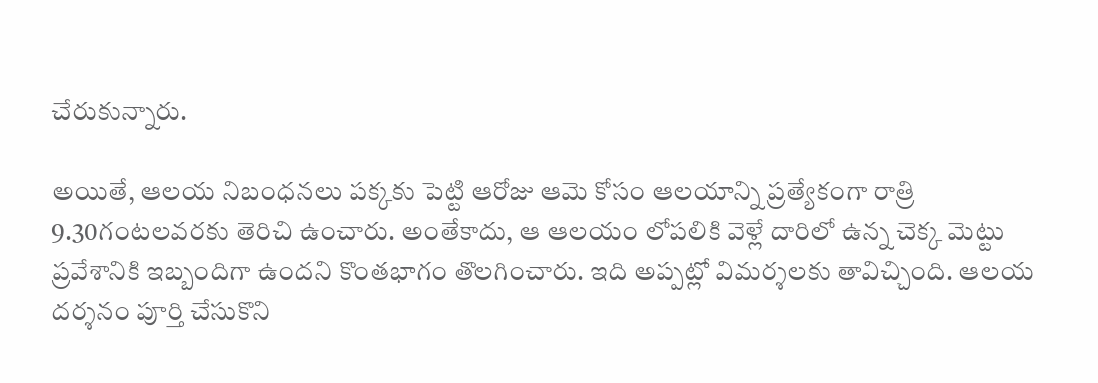చేరుకున్నారు.

అయితే, ఆలయ నిబంధనలు పక్కకు పెట్టి ఆరోజు ఆమె కోసం ఆలయాన్ని ప్రత్యేకంగా రాత్రి 9.30గంటలవరకు తెరిచి ఉంచారు. అంతేకాదు, ఆ ఆలయం లోపలికి వెళ్లే దారిలో ఉన్న చెక్క మెట్టు ప్రవేశానికి ఇబ్బందిగా ఉందని కొంతభాగం తొలగించారు. ఇది అప్పట్లో విమర్శలకు తావిచ్చింది. ఆలయ దర్శనం పూర్తి చేసుకొని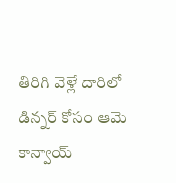తిరిగి వెళ్లే దారిలో డిన్నర్‌ కోసం ఆమె కాన్వాయ్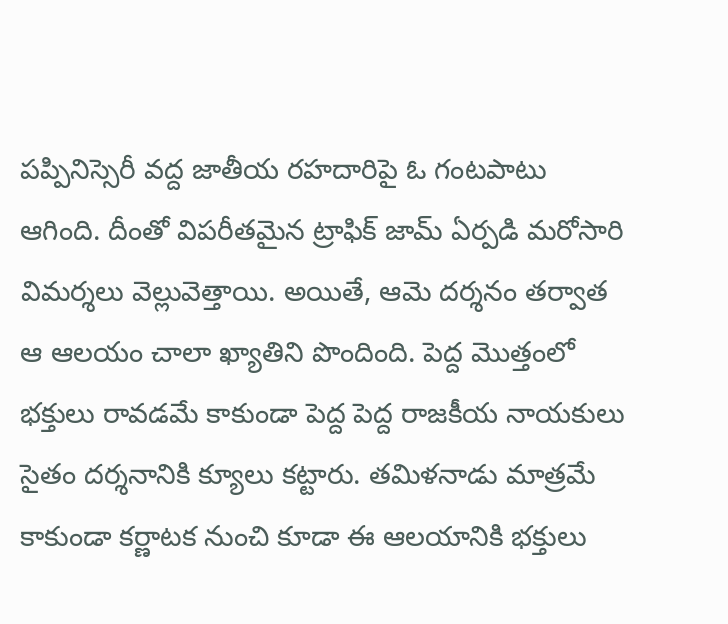పప్పినిస్సెరీ వద్ద జాతీయ రహదారిపై ఓ గంటపాటు ఆగింది. దీంతో విపరీతమైన ట్రాఫిక్‌ జామ్‌ ఏర్పడి మరోసారి విమర్శలు వెల్లువెత్తాయి. అయితే, ఆమె దర్శనం తర్వాత ఆ ఆలయం చాలా ఖ్యాతిని పొందింది. పెద్ద మొత్తంలో భక్తులు రావడమే కాకుండా పెద్ద పెద్ద రాజకీయ నాయకులు సైతం దర్శనానికి క్యూలు కట్టారు. తమిళనాడు మాత్రమే కాకుండా కర్ణాటక నుంచి కూడా ఈ ఆలయానికి భక్తులు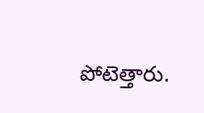పోటెత్తారు.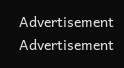Advertisement
Advertisement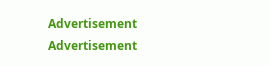Advertisement
Advertisement